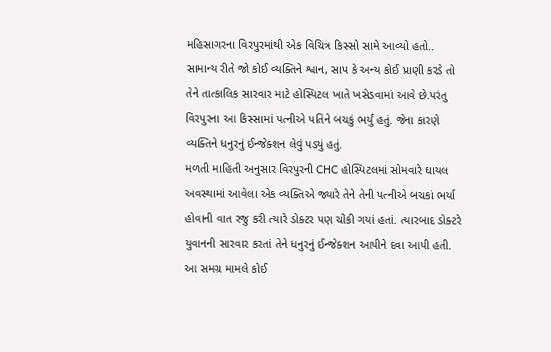મહિસાગરના વિરપુરમાંથી એક વિચિત્ર કિસ્સો સામે આવ્યો હતો.. સામાન્ય રીતે જો કોઈ વ્યક્તિને શ્વાન, સાપ કે અન્ય કોઈ પ્રાણી કરડે તો તેને તાત્કાલિક સારવાર માટે હોસ્પિટલ ખાતે ખસેડવામાં આવે છે.પરંતુ વિરપુરના આ કિસ્સામાં પત્નીએ પતિને બચકું ભર્યું હતું. જેના કારણે વ્યક્તિને ધનુરનું ઈન્જેક્શન લેવું પડ્યું હતું.
મળતી માહિતી અનુસાર વિરપુરની CHC હોસ્પિટલમાં સોમવારે ઘાયલ અવસ્થામાં આવેલા એક વ્યક્તિએ જ્યારે તેને તેની પત્નીએ બચકાં ભર્યા હોવાની વાત રજુ કરી ત્યારે ડોક્ટર પણ ચોંકી ગયાં હતાં. ત્યારબાદ ડોક્ટરે યુવાનની સારવાર કરતાં તેને ધનુરનું ઈન્જેક્શન આપીને દવા આપી હતી.
આ સમગ્ર મામલે કોઈ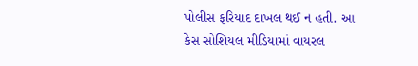પોલીસ ફરિયાદ દાખલ થઈ ન હતી. આ કેસ સોશિયલ મીડિયામાં વાયરલ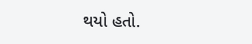થયો હતો.